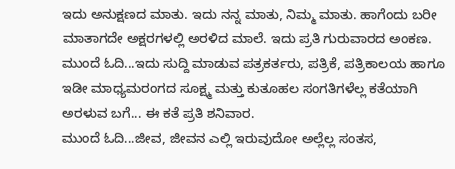ಇದು ಅನುಕ್ಷಣದ ಮಾತು. ಇದು ನನ್ನ ಮಾತು, ನಿಮ್ಮ ಮಾತು. ಹಾಗೆಂದು ಬರೀ ಮಾತಾಗದೇ ಅಕ್ಷರಗಳಲ್ಲಿ ಅರಳಿದ ಮಾಲೆ. ಇದು ಪ್ರತಿ ಗುರುವಾರದ ಅಂಕಣ.
ಮುಂದೆ ಓದಿ...ಇದು ಸುದ್ದಿ ಮಾಡುವ ಪತ್ರಕರ್ತರು, ಪತ್ರಿಕೆ, ಪತ್ರಿಕಾಲಯ ಹಾಗೂ ಇಡೀ ಮಾಧ್ಯಮರಂಗದ ಸೂಕ್ಷ್ಮ ಮತ್ತು ಕುತೂಹಲ ಸಂಗತಿಗಳೆಲ್ಲ ಕತೆಯಾಗಿ ಅರಳುವ ಬಗೆ... ಈ ಕತೆ ಪ್ರತಿ ಶನಿವಾರ.
ಮುಂದೆ ಓದಿ...ಜೀವ, ಜೀವನ ಎಲ್ಲಿ ಇರುವುದೋ ಅಲ್ಲೆಲ್ಲ ಸಂತಸ,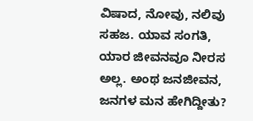ವಿಷಾದ, ನೋವು, ನಲಿವು ಸಹಜ. ಯಾವ ಸಂಗತಿ, ಯಾರ ಜೀವನವೂ ನೀರಸ ಅಲ್ಲ. ಅಂಥ ಜನಜೀವನ, ಜನಗಳ ಮನ ಹೇಗಿದ್ದೀತು?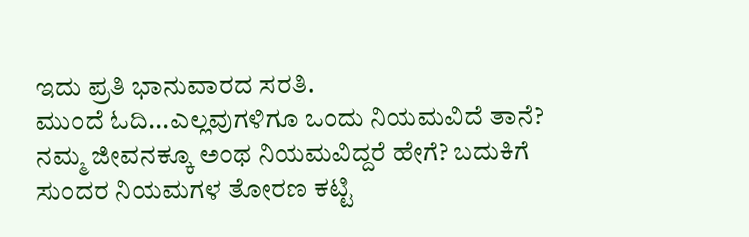ಇದು ಪ್ರತಿ ಭಾನುವಾರದ ಸರತಿ.
ಮುಂದೆ ಓದಿ...ಎಲ್ಲವುಗಳಿಗೂ ಒಂದು ನಿಯಮವಿದೆ ತಾನೆ? ನಮ್ಮ ಜೀವನಕ್ಕೂ ಅಂಥ ನಿಯಮವಿದ್ದರೆ ಹೇಗೆ? ಬದುಕಿಗೆ ಸುಂದರ ನಿಯಮಗಳ ತೋರಣ ಕಟ್ಟಿ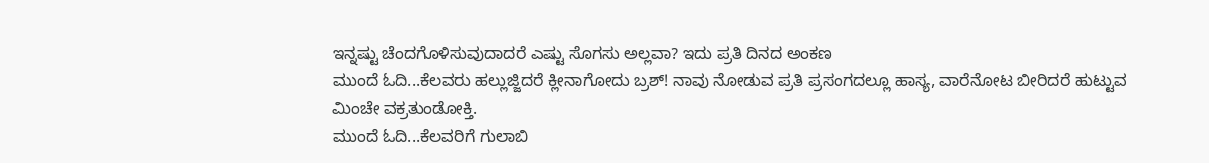ಇನ್ನಷ್ಟು ಚೆಂದಗೊಳಿಸುವುದಾದರೆ ಎಷ್ಟು ಸೊಗಸು ಅಲ್ಲವಾ? ಇದು ಪ್ರತಿ ದಿನದ ಅಂಕಣ
ಮುಂದೆ ಓದಿ...ಕೆಲವರು ಹಲ್ಲುಜ್ಜಿದರೆ ಕ್ಲೀನಾಗೋದು ಬ್ರಶ್! ನಾವು ನೋಡುವ ಪ್ರತಿ ಪ್ರಸಂಗದಲ್ಲೂ ಹಾಸ್ಯ, ವಾರೆನೋಟ ಬೀರಿದರೆ ಹುಟ್ಟುವ ಮಿಂಚೇ ವಕ್ರತುಂಡೋಕ್ತಿ.
ಮುಂದೆ ಓದಿ...ಕೆಲವರಿಗೆ ಗುಲಾಬಿ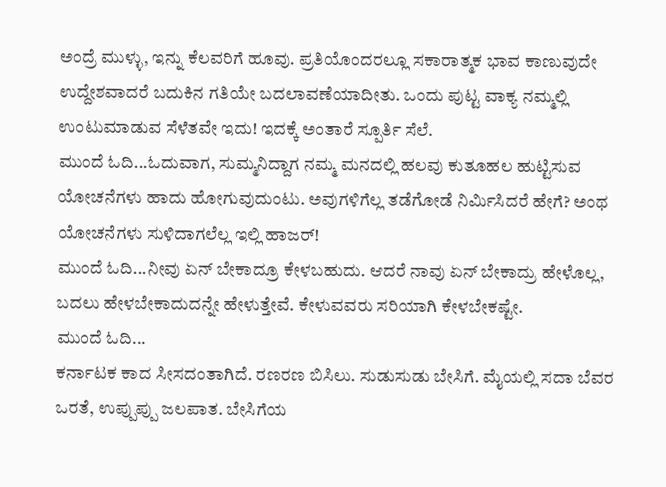ಅಂದ್ರೆ ಮುಳ್ಳು, ಇನ್ನು ಕೆಲವರಿಗೆ ಹೂವು. ಪ್ರತಿಯೊಂದರಲ್ಲೂ ಸಕಾರಾತ್ಮಕ ಭಾವ ಕಾಣುವುದೇ ಉದ್ದೇಶವಾದರೆ ಬದುಕಿನ ಗತಿಯೇ ಬದಲಾವಣೆಯಾದೀತು. ಒಂದು ಪುಟ್ಟ ವಾಕ್ಯ ನಮ್ಮಲ್ಲಿ ಉಂಟುಮಾಡುವ ಸೆಳೆತವೇ ಇದು! ಇದಕ್ಕೆ ಅಂತಾರೆ ಸ್ಪೂರ್ತಿ ಸೆಲೆ.
ಮುಂದೆ ಓದಿ...ಓದುವಾಗ, ಸುಮ್ಮನಿದ್ದಾಗ ನಮ್ಮ ಮನದಲ್ಲಿ ಹಲವು ಕುತೂಹಲ ಹುಟ್ಟಿಸುವ ಯೋಚನೆಗಳು ಹಾದು ಹೋಗುವುದುಂಟು. ಅವುಗಳಿಗೆಲ್ಲ ತಡೆಗೋಡೆ ನಿರ್ಮಿಸಿದರೆ ಹೇಗೆ? ಅಂಥ ಯೋಚನೆಗಳು ಸುಳಿದಾಗಲೆಲ್ಲ ಇಲ್ಲಿ ಹಾಜರ್!
ಮುಂದೆ ಓದಿ...ನೀವು ಏನ್ ಬೇಕಾದ್ರೂ ಕೇಳಬಹುದು. ಆದರೆ ನಾವು ಏನ್ ಬೇಕಾದ್ರು ಹೇಳೊಲ್ಲ, ಬದಲು ಹೇಳಬೇಕಾದುದನ್ನೇ ಹೇಳುತ್ತೇವೆ. ಕೇಳುವವರು ಸರಿಯಾಗಿ ಕೇಳಬೇಕಷ್ಟೇ.
ಮುಂದೆ ಓದಿ...
ಕರ್ನಾಟಕ ಕಾದ ಸೀಸದಂತಾಗಿದೆ. ರಣರಣ ಬಿಸಿಲು. ಸುಡುಸುಡು ಬೇಸಿಗೆ. ಮೈಯಲ್ಲಿ ಸದಾ ಬೆವರ ಒರತೆ, ಉಪ್ಪುಪ್ಪು ಜಲಪಾತ. ಬೇಸಿಗೆಯ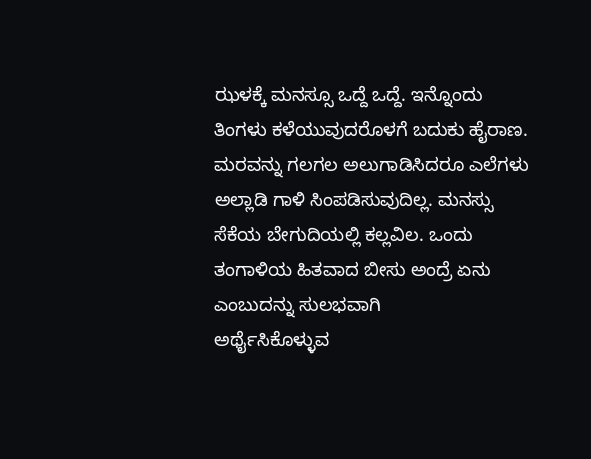ಝಳಕ್ಕೆ ಮನಸ್ಸೂ ಒದ್ದೆ ಒದ್ದೆ. ಇನ್ನೊಂದು ತಿಂಗಳು ಕಳೆಯುವುದರೊಳಗೆ ಬದುಕು ಹೈರಾಣ. ಮರವನ್ನು ಗಲಗಲ ಅಲುಗಾಡಿಸಿದರೂ ಎಲೆಗಳು ಅಲ್ಲಾಡಿ ಗಾಳಿ ಸಿಂಪಡಿಸುವುದಿಲ್ಲ. ಮನಸ್ಸು ಸೆಕೆಯ ಬೇಗುದಿಯಲ್ಲಿ ಕಲ್ಲವಿಲ. ಒಂದು ತಂಗಾಳಿಯ ಹಿತವಾದ ಬೀಸು ಅಂದ್ರೆ ಏನು ಎಂಬುದನ್ನು ಸುಲಭವಾಗಿ
ಅರ್ಥೈಸಿಕೊಳ್ಳುವ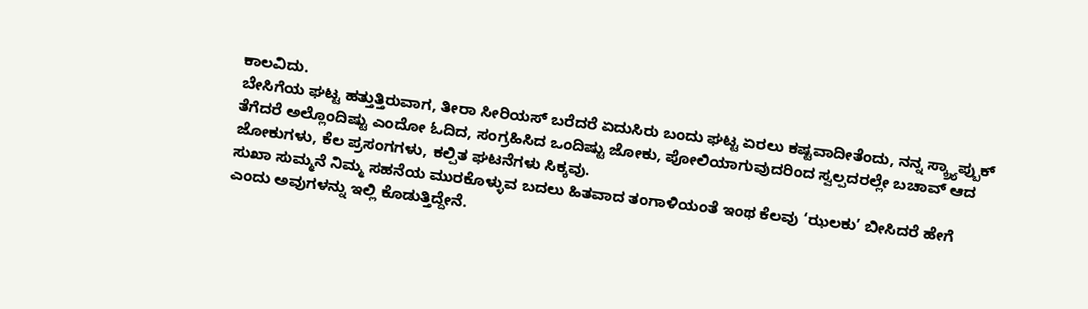ಕಾಲವಿದು.
ಬೇಸಿಗೆಯ ಘಟ್ಟ ಹತ್ತುತ್ತಿರುವಾಗ, ತೀರಾ ಸೀರಿಯಸ್ ಬರೆದರೆ ಏದುಸಿರು ಬಂದು ಘಟ್ಟ ಏರಲು ಕಷ್ಟವಾದೀತೆಂದು, ನನ್ನ ಸ್ಕ್ರ್ಯಾಪ್ಬುಕ್ ತೆಗೆದರೆ ಅಲ್ಲೊಂದಿಷ್ಟು ಎಂದೋ ಓದಿದ, ಸಂಗ್ರಹಿಸಿದ ಒಂದಿಷ್ಟು ಜೋಕು, ಪೋಲಿಯಾಗುವುದರಿಂದ ಸ್ವಲ್ಪದರಲ್ಲೇ ಬಚಾವ್ ಆದ ಜೋಕುಗಳು, ಕೆಲ ಪ್ರಸಂಗಗಳು, ಕಲ್ಪಿತ ಘಟನೆಗಳು ಸಿಕ್ಕವು.
ಸುಖಾ ಸುಮ್ಮನೆ ನಿಮ್ಮ ಸಹನೆಯ ಮುರಕೊಳ್ಳುವ ಬದಲು ಹಿತವಾದ ತಂಗಾಳಿಯಂತೆ ಇಂಥ ಕೆಲವು ‘ಝಲಕು’ ಬೀಸಿದರೆ ಹೇಗೆ ಎಂದು ಅವುಗಳನ್ನು ಇಲ್ಲಿ ಕೊಡುತ್ತಿದ್ದೇನೆ.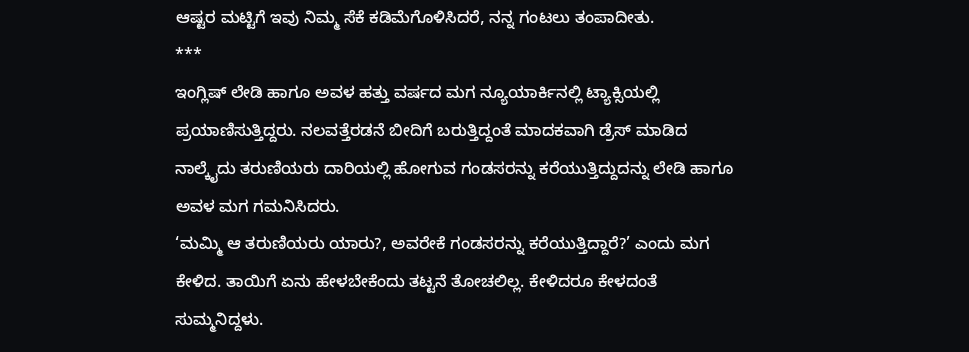ಆಷ್ಟರ ಮಟ್ಟಿಗೆ ಇವು ನಿಮ್ಮ ಸೆಕೆ ಕಡಿಮೆಗೊಳಿಸಿದರೆ, ನನ್ನ ಗಂಟಲು ತಂಪಾದೀತು.
***
ಇಂಗ್ಲಿಷ್ ಲೇಡಿ ಹಾಗೂ ಅವಳ ಹತ್ತು ವರ್ಷದ ಮಗ ನ್ಯೂಯಾರ್ಕಿನಲ್ಲಿ ಟ್ಯಾಕ್ಸಿಯಲ್ಲಿ ಪ್ರಯಾಣಿಸುತ್ತಿದ್ದರು. ನಲವತ್ತೆರಡನೆ ಬೀದಿಗೆ ಬರುತ್ತಿದ್ದಂತೆ ಮಾದಕವಾಗಿ ಡ್ರೆಸ್ ಮಾಡಿದ ನಾಲ್ಕೈದು ತರುಣಿಯರು ದಾರಿಯಲ್ಲಿ ಹೋಗುವ ಗಂಡಸರನ್ನು ಕರೆಯುತ್ತಿದ್ದುದನ್ನು ಲೇಡಿ ಹಾಗೂ ಅವಳ ಮಗ ಗಮನಿಸಿದರು.
‘ಮಮ್ಮಿ ಆ ತರುಣಿಯರು ಯಾರು?, ಅವರೇಕೆ ಗಂಡಸರನ್ನು ಕರೆಯುತ್ತಿದ್ದಾರೆ?’ ಎಂದು ಮಗ ಕೇಳಿದ. ತಾಯಿಗೆ ಏನು ಹೇಳಬೇಕೆಂದು ತಟ್ಟನೆ ತೋಚಲಿಲ್ಲ. ಕೇಳಿದರೂ ಕೇಳದಂತೆ ಸುಮ್ಮನಿದ್ದಳು.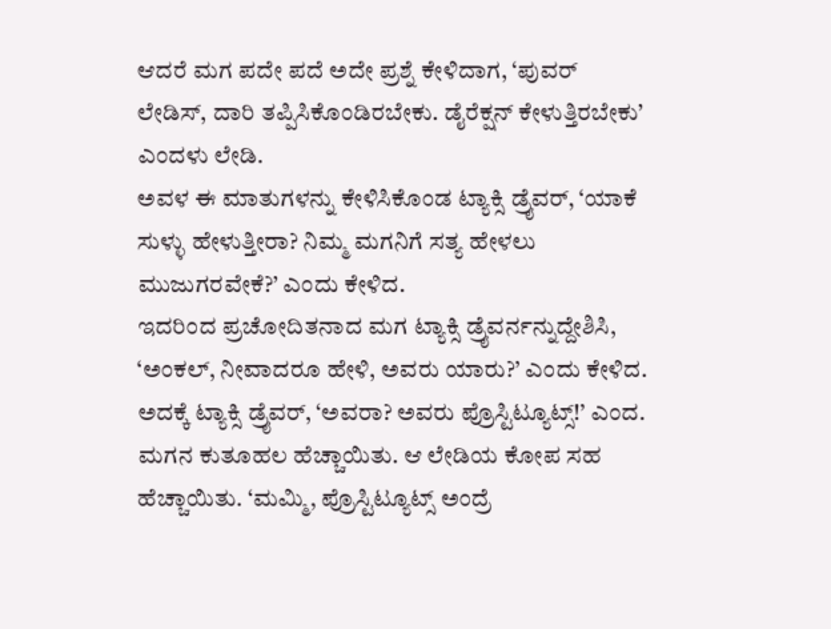ಆದರೆ ಮಗ ಪದೇ ಪದೆ ಅದೇ ಪ್ರಶ್ನೆ ಕೇಳಿದಾಗ, ‘ಪುವರ್ ಲೇಡಿಸ್, ದಾರಿ ತಪ್ಪಿಸಿಕೊಂಡಿರಬೇಕು. ಡೈರೆಕ್ಷನ್ ಕೇಳುತ್ತಿರಬೇಕು’ ಎಂದಳು ಲೇಡಿ.
ಅವಳ ಈ ಮಾತುಗಳನ್ನು ಕೇಳಿಸಿಕೊಂಡ ಟ್ಯಾಕ್ಸಿ ಡ್ರೈವರ್, ‘ಯಾಕೆ ಸುಳ್ಳು ಹೇಳುತ್ತೀರಾ? ನಿಮ್ಮ ಮಗನಿಗೆ ಸತ್ಯ ಹೇಳಲು ಮುಜುಗರವೇಕೆ?’ ಎಂದು ಕೇಳಿದ.
ಇದರಿಂದ ಪ್ರಚೋದಿತನಾದ ಮಗ ಟ್ಯಾಕ್ಸಿ ಡ್ರೈವರ್ನನ್ನುದ್ದೇಶಿಸಿ, ‘ಅಂಕಲ್, ನೀವಾದರೂ ಹೇಳಿ, ಅವರು ಯಾರು?’ ಎಂದು ಕೇಳಿದ.
ಅದಕ್ಕೆ ಟ್ಯಾಕ್ಸಿ ಡ್ರೈವರ್, ‘ಅವರಾ? ಅವರು ಪ್ರೊಸ್ಟಿಟ್ಯೂಟ್ಸ್!’ ಎಂದ.
ಮಗನ ಕುತೂಹಲ ಹೆಚ್ಚಾಯಿತು. ಆ ಲೇಡಿಯ ಕೋಪ ಸಹ ಹೆಚ್ಚಾಯಿತು. ‘ಮಮ್ಮಿ, ಪ್ರೊಸ್ಟಿಟ್ಯೂಟ್ಸ್ ಅಂದ್ರೆ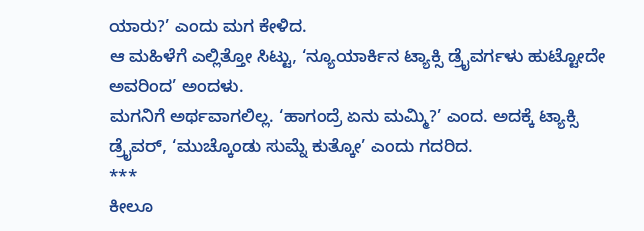ಯಾರು?’ ಎಂದು ಮಗ ಕೇಳಿದ.
ಆ ಮಹಿಳೆಗೆ ಎಲ್ಲಿತ್ತೋ ಸಿಟ್ಟು, ‘ನ್ಯೂಯಾರ್ಕಿನ ಟ್ಯಾಕ್ಸಿ ಡ್ರೈವರ್ಗಳು ಹುಟ್ಟೋದೇ ಅವರಿಂದ’ ಅಂದಳು.
ಮಗನಿಗೆ ಅರ್ಥವಾಗಲಿಲ್ಲ. ‘ಹಾಗಂದ್ರೆ ಏನು ಮಮ್ಮಿ?’ ಎಂದ. ಅದಕ್ಕೆ ಟ್ಯಾಕ್ಸಿ ಡ್ರೈವರ್, ‘ಮುಚ್ಕೊಂಡು ಸುಮ್ನೆ ಕುತ್ಕೋ’ ಎಂದು ಗದರಿದ.
***
ಕೀಲೂ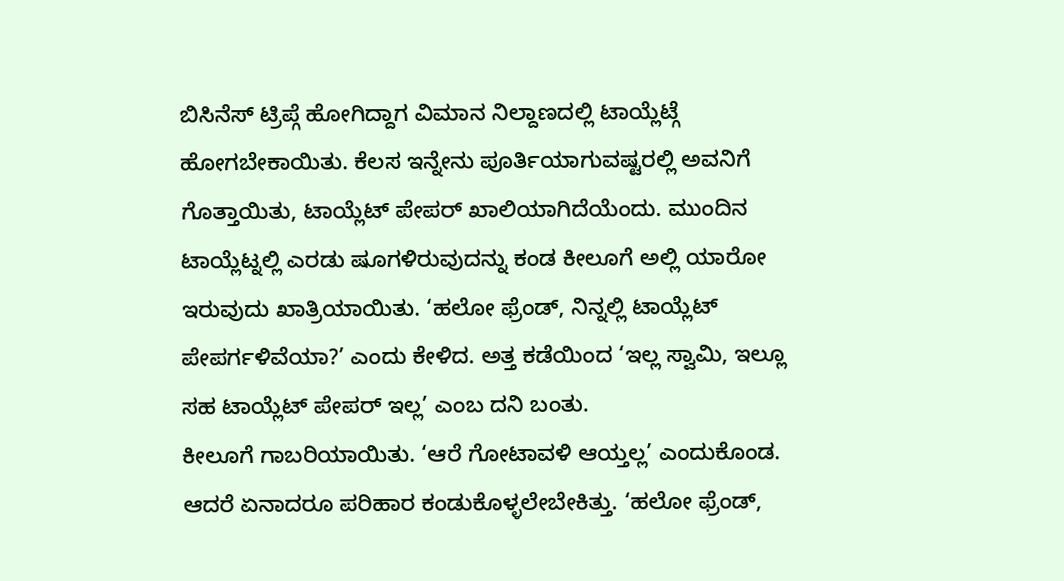ಬಿಸಿನೆಸ್ ಟ್ರಿಪ್ಗೆ ಹೋಗಿದ್ದಾಗ ವಿಮಾನ ನಿಲ್ದಾಣದಲ್ಲಿ ಟಾಯ್ಲೆಟ್ಗೆ ಹೋಗಬೇಕಾಯಿತು. ಕೆಲಸ ಇನ್ನೇನು ಪೂರ್ತಿಯಾಗುವಷ್ಟರಲ್ಲಿ ಅವನಿಗೆ ಗೊತ್ತಾಯಿತು, ಟಾಯ್ಲೆಟ್ ಪೇಪರ್ ಖಾಲಿಯಾಗಿದೆಯೆಂದು. ಮುಂದಿನ ಟಾಯ್ಲೆಟ್ನಲ್ಲಿ ಎರಡು ಷೂಗಳಿರುವುದನ್ನು ಕಂಡ ಕೀಲೂಗೆ ಅಲ್ಲಿ ಯಾರೋ ಇರುವುದು ಖಾತ್ರಿಯಾಯಿತು. ‘ಹಲೋ ಫ್ರೆಂಡ್, ನಿನ್ನಲ್ಲಿ ಟಾಯ್ಲೆಟ್ ಪೇಪರ್ಗಳಿವೆಯಾ?’ ಎಂದು ಕೇಳಿದ. ಅತ್ತ ಕಡೆಯಿಂದ ‘ಇಲ್ಲ ಸ್ವಾಮಿ, ಇಲ್ಲೂ ಸಹ ಟಾಯ್ಲೆಟ್ ಪೇಪರ್ ಇಲ್ಲ’ ಎಂಬ ದನಿ ಬಂತು.
ಕೀಲೂಗೆ ಗಾಬರಿಯಾಯಿತು. ‘ಆರೆ ಗೋಟಾವಳಿ ಆಯ್ತಲ್ಲ’ ಎಂದುಕೊಂಡ. ಆದರೆ ಏನಾದರೂ ಪರಿಹಾರ ಕಂಡುಕೊಳ್ಳಲೇಬೇಕಿತ್ತು. ‘ಹಲೋ ಫ್ರೆಂಡ್,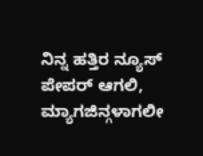ನಿನ್ನ ಹತ್ತಿರ ನ್ಯೂಸ್ ಪೇಪರ್ ಆಗಲಿ, ಮ್ಯಾಗಜಿನ್ಗಳಾಗಲೀ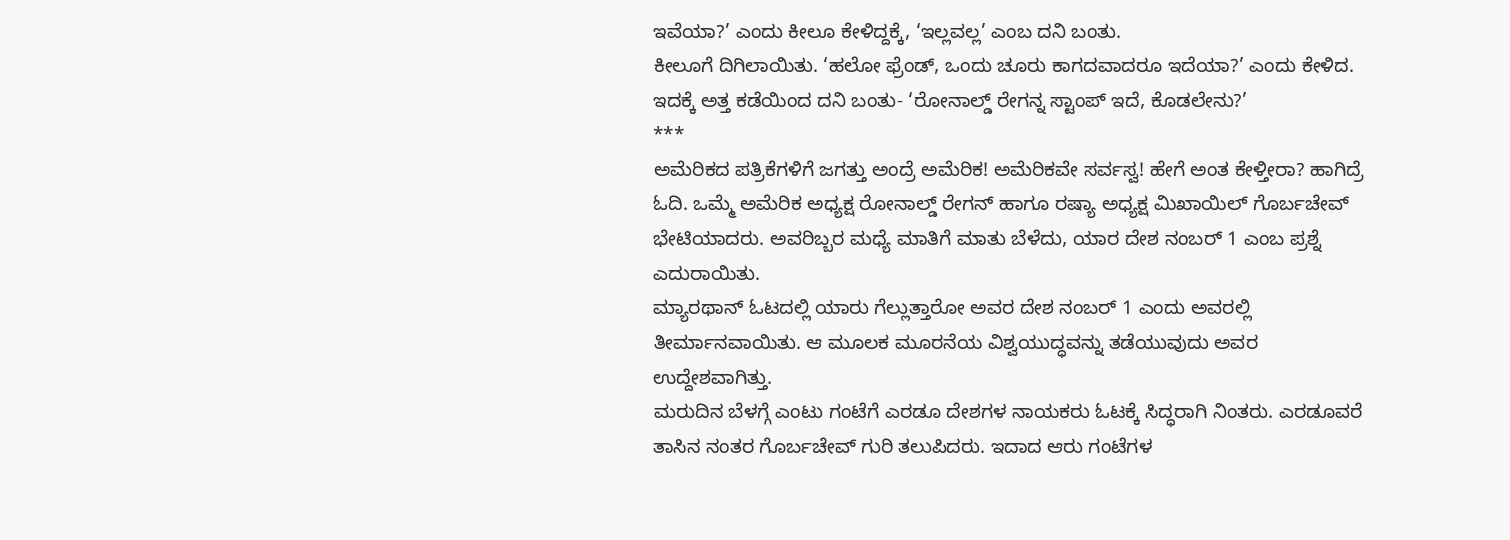ಇವೆಯಾ?’ ಎಂದು ಕೀಲೂ ಕೇಳಿದ್ದಕ್ಕೆ, ‘ಇಲ್ಲವಲ್ಲ’ ಎಂಬ ದನಿ ಬಂತು.
ಕೀಲೂಗೆ ದಿಗಿಲಾಯಿತು. ‘ಹಲೋ ಫ್ರೆಂಡ್, ಒಂದು ಚೂರು ಕಾಗದವಾದರೂ ಇದೆಯಾ?’ ಎಂದು ಕೇಳಿದ.
ಇದಕ್ಕೆ ಅತ್ತ ಕಡೆಯಿಂದ ದನಿ ಬಂತು- ‘ರೋನಾಲ್ಡ್ ರೇಗನ್ನ ಸ್ಟಾಂಪ್ ಇದೆ, ಕೊಡಲೇನು?’
***
ಅಮೆರಿಕದ ಪತ್ರಿಕೆಗಳಿಗೆ ಜಗತ್ತು ಅಂದ್ರೆ ಅಮೆರಿಕ! ಅಮೆರಿಕವೇ ಸರ್ವಸ್ವ! ಹೇಗೆ ಅಂತ ಕೇಳ್ತೀರಾ? ಹಾಗಿದ್ರೆ ಓದಿ. ಒಮ್ಮೆ ಅಮೆರಿಕ ಅಧ್ಯಕ್ಷ ರೋನಾಲ್ಡ್ ರೇಗನ್ ಹಾಗೂ ರಷ್ಯಾ ಅಧ್ಯಕ್ಷ ಮಿಖಾಯಿಲ್ ಗೊರ್ಬಚೇವ್ ಭೇಟಿಯಾದರು. ಅವರಿಬ್ಬರ ಮಧ್ಯೆ ಮಾತಿಗೆ ಮಾತು ಬೆಳೆದು, ಯಾರ ದೇಶ ನಂಬರ್ 1 ಎಂಬ ಪ್ರಶ್ನೆ ಎದುರಾಯಿತು.
ಮ್ಯಾರಥಾನ್ ಓಟದಲ್ಲಿ ಯಾರು ಗೆಲ್ಲುತ್ತಾರೋ ಅವರ ದೇಶ ನಂಬರ್ 1 ಎಂದು ಅವರಲ್ಲಿ ತೀರ್ಮಾನವಾಯಿತು. ಆ ಮೂಲಕ ಮೂರನೆಯ ವಿಶ್ವಯುದ್ಧವನ್ನು ತಡೆಯುವುದು ಅವರ ಉದ್ದೇಶವಾಗಿತ್ತು.
ಮರುದಿನ ಬೆಳಗ್ಗೆ ಎಂಟು ಗಂಟೆಗೆ ಎರಡೂ ದೇಶಗಳ ನಾಯಕರು ಓಟಕ್ಕೆ ಸಿದ್ಧರಾಗಿ ನಿಂತರು. ಎರಡೂವರೆ ತಾಸಿನ ನಂತರ ಗೊರ್ಬಚೇವ್ ಗುರಿ ತಲುಪಿದರು. ಇದಾದ ಆರು ಗಂಟೆಗಳ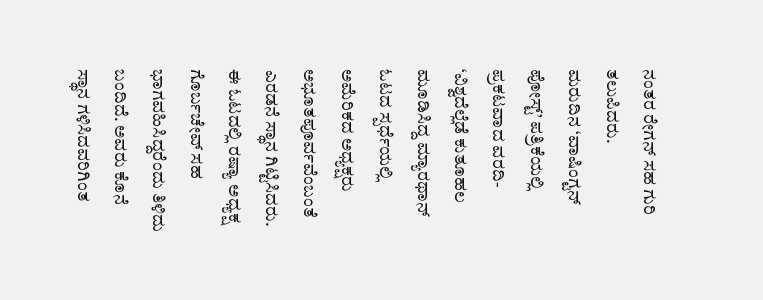ನಂತರ ರೇಗನ್ ಸಹ ಗುರಿ ತಲುಪಿದರು.
ಮರುದಿನ ‘ವಾಷಿಂಗ್ಟನ್ ಪೋಸ್ಟ್’ ಪತ್ರಿಕೆಯಲ್ಲಿ ಪ್ರಕಟವಾದ ವರದಿ- ‘ವಿಶ್ವದೆಲ್ಲೆಡೆ ಕುತೂಹಲ ಮೂಡಿಸಿದ್ದ ಮ್ಯಾರಥಾನ್ ಓಟದ ಸ್ಪರ್ಧೆಯಲ್ಲಿ ಅಮೆರಿಕದ ಅಧ್ಯಕ್ಷರು ಅಭೂತಪೂರ್ವವೆಂಬಂತೆ ಎರಡನೆ ಸ್ಥಾನ ಗಿಟ್ಟಿಸಿದರು. ಈ ಓಟದಲ್ಲಿ ರಷ್ಯಾ ಅಧ್ಯಕ್ಷ ಗೊರ್ಬಚೇವ್ ಸಹ ಭಾಗವಹಿಸಿದ್ದರೆಂದು ತಿಳಿದು ಬಂದಿದೆ. ಅವರು ಕೊನೆ ಸ್ಥಾನ ಗಳಿಸಿದವರಿಗಿಂತ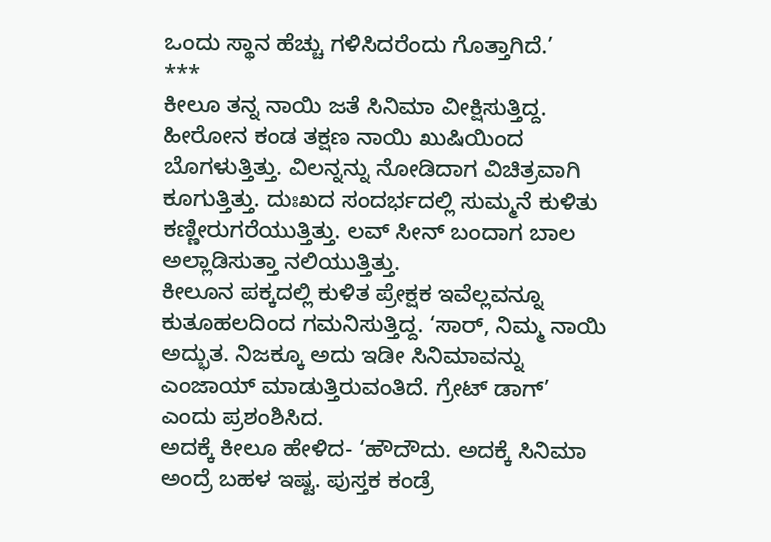ಒಂದು ಸ್ಥಾನ ಹೆಚ್ಚು ಗಳಿಸಿದರೆಂದು ಗೊತ್ತಾಗಿದೆ.’
***
ಕೀಲೂ ತನ್ನ ನಾಯಿ ಜತೆ ಸಿನಿಮಾ ವೀಕ್ಷಿಸುತ್ತಿದ್ದ. ಹೀರೋನ ಕಂಡ ತಕ್ಷಣ ನಾಯಿ ಖುಷಿಯಿಂದ ಬೊಗಳುತ್ತಿತ್ತು. ವಿಲನ್ನನ್ನು ನೋಡಿದಾಗ ವಿಚಿತ್ರವಾಗಿ ಕೂಗುತ್ತಿತ್ತು. ದುಃಖದ ಸಂದರ್ಭದಲ್ಲಿ ಸುಮ್ಮನೆ ಕುಳಿತು ಕಣ್ಣೀರುಗರೆಯುತ್ತಿತ್ತು. ಲವ್ ಸೀನ್ ಬಂದಾಗ ಬಾಲ ಅಲ್ಲಾಡಿಸುತ್ತಾ ನಲಿಯುತ್ತಿತ್ತು.
ಕೀಲೂನ ಪಕ್ಕದಲ್ಲಿ ಕುಳಿತ ಪ್ರೇಕ್ಷಕ ಇವೆಲ್ಲವನ್ನೂ ಕುತೂಹಲದಿಂದ ಗಮನಿಸುತ್ತಿದ್ದ. ‘ಸಾರ್, ನಿಮ್ಮ ನಾಯಿ ಅದ್ಭುತ. ನಿಜಕ್ಕೂ ಅದು ಇಡೀ ಸಿನಿಮಾವನ್ನು ಎಂಜಾಯ್ ಮಾಡುತ್ತಿರುವಂತಿದೆ. ಗ್ರೇಟ್ ಡಾಗ್’ ಎಂದು ಪ್ರಶಂಶಿಸಿದ.
ಅದಕ್ಕೆ ಕೀಲೂ ಹೇಳಿದ- ‘ಹೌದೌದು. ಅದಕ್ಕೆ ಸಿನಿಮಾ ಅಂದ್ರೆ ಬಹಳ ಇಷ್ಟ. ಪುಸ್ತಕ ಕಂಡ್ರೆ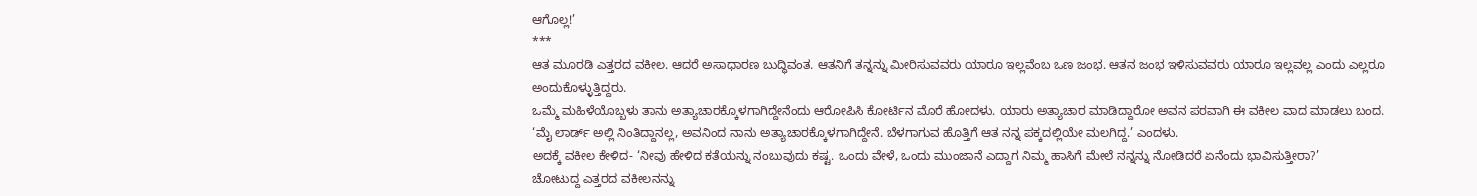ಆಗೊಲ್ಲ!’
***
ಆತ ಮೂರಡಿ ಎತ್ತರದ ವಕೀಲ. ಆದರೆ ಅಸಾಧಾರಣ ಬುದ್ಧಿವಂತ. ಆತನಿಗೆ ತನ್ನನ್ನು ಮೀರಿಸುವವರು ಯಾರೂ ಇಲ್ಲವೆಂಬ ಒಣ ಜಂಭ. ಆತನ ಜಂಭ ಇಳಿಸುವವರು ಯಾರೂ ಇಲ್ಲವಲ್ಲ ಎಂದು ಎಲ್ಲರೂ ಅಂದುಕೊಳ್ಳುತ್ತಿದ್ದರು.
ಒಮ್ಮೆ ಮಹಿಳೆಯೊಬ್ಬಳು ತಾನು ಅತ್ಯಾಚಾರಕ್ಕೊಳಗಾಗಿದ್ದೇನೆಂದು ಆರೋಪಿಸಿ ಕೋರ್ಟಿನ ಮೊರೆ ಹೋದಳು. ಯಾರು ಅತ್ಯಾಚಾರ ಮಾಡಿದ್ದಾರೋ ಅವನ ಪರವಾಗಿ ಈ ವಕೀಲ ವಾದ ಮಾಡಲು ಬಂದ.
‘ಮೈ ಲಾರ್ಡ್ ಅಲ್ಲಿ ನಿಂತಿದ್ದಾನಲ್ಲ, ಅವನಿಂದ ನಾನು ಅತ್ಯಾಚಾರಕ್ಕೊಳಗಾಗಿದ್ದೇನೆ. ಬೆಳಗಾಗುವ ಹೊತ್ತಿಗೆ ಆತ ನನ್ನ ಪಕ್ಕದಲ್ಲಿಯೇ ಮಲಗಿದ್ದ.’ ಎಂದಳು.
ಅದಕ್ಕೆ ವಕೀಲ ಕೇಳಿದ- ‘ನೀವು ಹೇಳಿದ ಕತೆಯನ್ನು ನಂಬುವುದು ಕಷ್ಟ. ಒಂದು ವೇಳೆ, ಒಂದು ಮುಂಜಾನೆ ಎದ್ದಾಗ ನಿಮ್ಮ ಹಾಸಿಗೆ ಮೇಲೆ ನನ್ನನ್ನು ನೋಡಿದರೆ ಏನೆಂದು ಭಾವಿಸುತ್ತೀರಾ?’
ಚೋಟುದ್ದ ಎತ್ತರದ ವಕೀಲನನ್ನು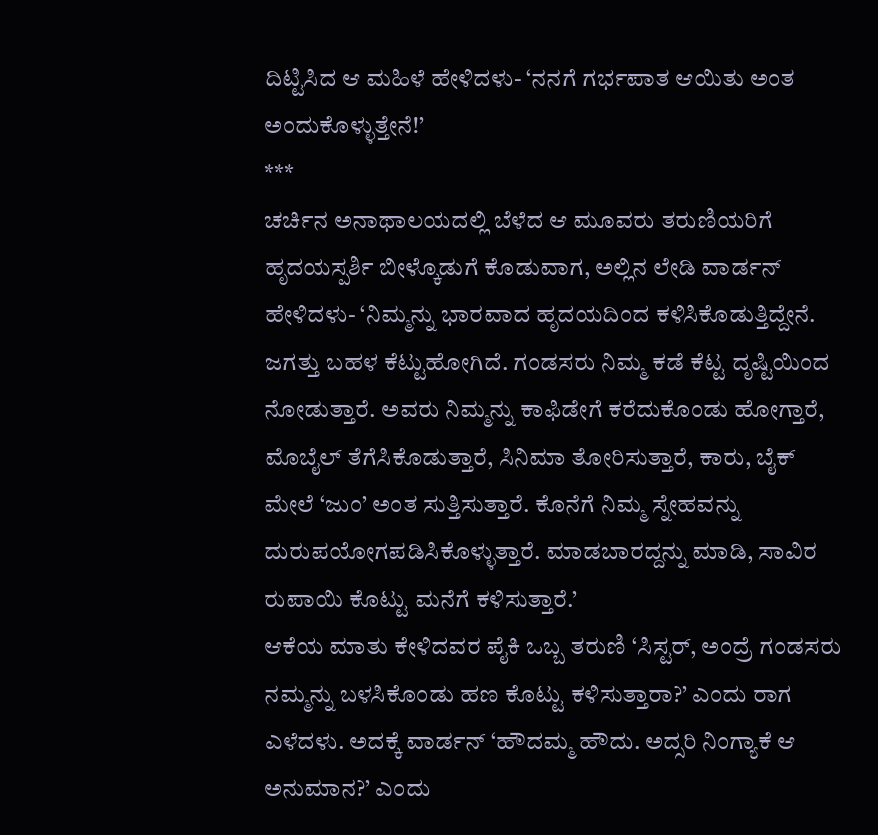ದಿಟ್ಟಿಸಿದ ಆ ಮಹಿಳೆ ಹೇಳಿದಳು- ‘ನನಗೆ ಗರ್ಭಪಾತ ಆಯಿತು ಅಂತ ಅಂದುಕೊಳ್ಳುತ್ತೇನೆ!’
***
ಚರ್ಚಿನ ಅನಾಥಾಲಯದಲ್ಲಿ ಬೆಳೆದ ಆ ಮೂವರು ತರುಣಿಯರಿಗೆ ಹೃದಯಸ್ಪರ್ಶಿ ಬೀಳ್ಕೊಡುಗೆ ಕೊಡುವಾಗ, ಅಲ್ಲಿನ ಲೇಡಿ ವಾರ್ಡನ್ ಹೇಳಿದಳು- ‘ನಿಮ್ಮನ್ನು ಭಾರವಾದ ಹೃದಯದಿಂದ ಕಳಿಸಿಕೊಡುತ್ತಿದ್ದೇನೆ. ಜಗತ್ತು ಬಹಳ ಕೆಟ್ಟುಹೋಗಿದೆ. ಗಂಡಸರು ನಿಮ್ಮ ಕಡೆ ಕೆಟ್ಟ ದೃಷ್ಟಿಯಿಂದ ನೋಡುತ್ತಾರೆ. ಅವರು ನಿಮ್ಮನ್ನು ಕಾಫಿಡೇಗೆ ಕರೆದುಕೊಂಡು ಹೋಗ್ತಾರೆ, ಮೊಬೈಲ್ ತೆಗೆಸಿಕೊಡುತ್ತಾರೆ, ಸಿನಿಮಾ ತೋರಿಸುತ್ತಾರೆ, ಕಾರು, ಬೈಕ್ ಮೇಲೆ ‘ಜುಂ’ ಅಂತ ಸುತ್ತಿಸುತ್ತಾರೆ. ಕೊನೆಗೆ ನಿಮ್ಮ ಸ್ನೇಹವನ್ನು ದುರುಪಯೋಗಪಡಿಸಿಕೊಳ್ಳುತ್ತಾರೆ. ಮಾಡಬಾರದ್ದನ್ನು ಮಾಡಿ, ಸಾವಿರ ರುಪಾಯಿ ಕೊಟ್ಟು ಮನೆಗೆ ಕಳಿಸುತ್ತಾರೆ.’
ಆಕೆಯ ಮಾತು ಕೇಳಿದವರ ಪೈಕಿ ಒಬ್ಬ ತರುಣಿ ‘ಸಿಸ್ಟರ್, ಅಂದ್ರೆ ಗಂಡಸರು ನಮ್ಮನ್ನು ಬಳಸಿಕೊಂಡು ಹಣ ಕೊಟ್ಟು ಕಳಿಸುತ್ತಾರಾ?’ ಎಂದು ರಾಗ ಎಳೆದಳು. ಅದಕ್ಕೆ ವಾರ್ಡನ್ ‘ಹೌದಮ್ಮ ಹೌದು. ಅದ್ಸರಿ ನಿಂಗ್ಯಾಕೆ ಆ ಅನುಮಾನ?’ ಎಂದು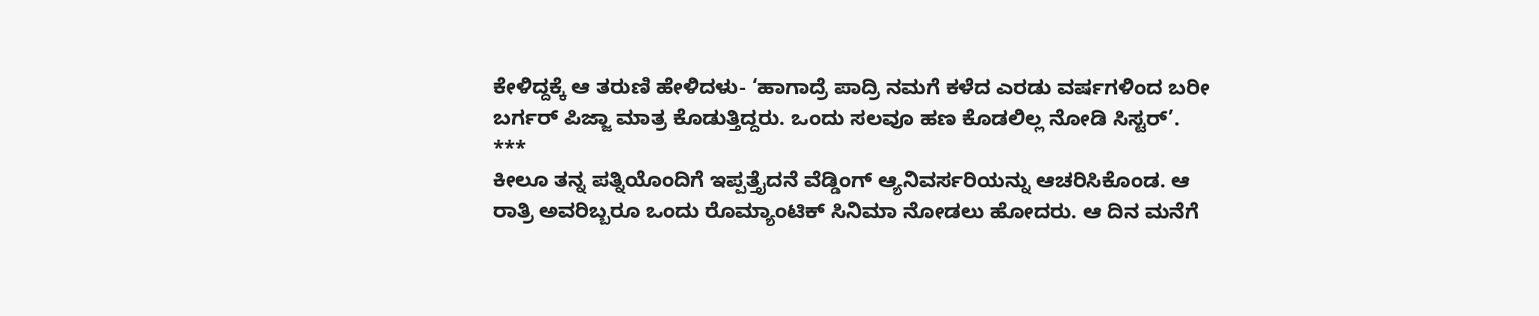ಕೇಳಿದ್ದಕ್ಕೆ ಆ ತರುಣಿ ಹೇಳಿದಳು- ‘ಹಾಗಾದ್ರೆ ಪಾದ್ರಿ ನಮಗೆ ಕಳೆದ ಎರಡು ವರ್ಷಗಳಿಂದ ಬರೀ ಬರ್ಗರ್ ಪಿಜ್ಜಾ ಮಾತ್ರ ಕೊಡುತ್ತಿದ್ದರು. ಒಂದು ಸಲವೂ ಹಣ ಕೊಡಲಿಲ್ಲ ನೋಡಿ ಸಿಸ್ಟರ್’.
***
ಕೀಲೂ ತನ್ನ ಪತ್ನಿಯೊಂದಿಗೆ ಇಪ್ಪತ್ತೈದನೆ ವೆಡ್ಡಿಂಗ್ ಆ್ಯನಿವರ್ಸರಿಯನ್ನು ಆಚರಿಸಿಕೊಂಡ. ಆ ರಾತ್ರಿ ಅವರಿಬ್ಬರೂ ಒಂದು ರೊಮ್ಯಾಂಟಿಕ್ ಸಿನಿಮಾ ನೋಡಲು ಹೋದರು. ಆ ದಿನ ಮನೆಗೆ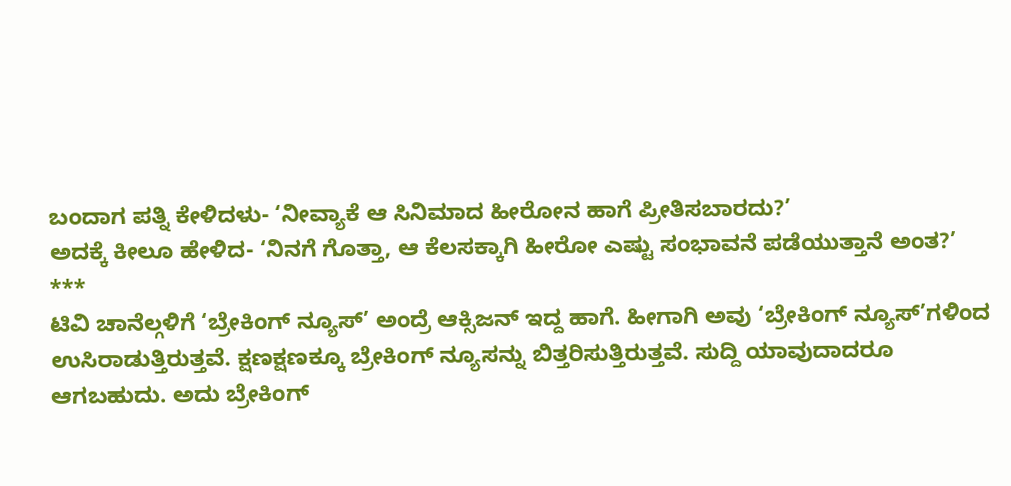ಬಂದಾಗ ಪತ್ನಿ ಕೇಳಿದಳು- ‘ನೀವ್ಯಾಕೆ ಆ ಸಿನಿಮಾದ ಹೀರೋನ ಹಾಗೆ ಪ್ರೀತಿಸಬಾರದು?’
ಅದಕ್ಕೆ ಕೀಲೂ ಹೇಳಿದ- ‘ನಿನಗೆ ಗೊತ್ತಾ, ಆ ಕೆಲಸಕ್ಕಾಗಿ ಹೀರೋ ಎಷ್ಟು ಸಂಭಾವನೆ ಪಡೆಯುತ್ತಾನೆ ಅಂತ?’
***
ಟಿವಿ ಚಾನೆಲ್ಗಳಿಗೆ ‘ಬ್ರೇಕಿಂಗ್ ನ್ಯೂಸ್’ ಅಂದ್ರೆ ಆಕ್ಸಿಜನ್ ಇದ್ದ ಹಾಗೆ. ಹೀಗಾಗಿ ಅವು ‘ಬ್ರೇಕಿಂಗ್ ನ್ಯೂಸ್’ಗಳಿಂದ ಉಸಿರಾಡುತ್ತಿರುತ್ತವೆ. ಕ್ಷಣಕ್ಷಣಕ್ಕೂ ಬ್ರೇಕಿಂಗ್ ನ್ಯೂಸನ್ನು ಬಿತ್ತರಿಸುತ್ತಿರುತ್ತವೆ. ಸುದ್ದಿ ಯಾವುದಾದರೂ ಆಗಬಹುದು. ಅದು ಬ್ರೇಕಿಂಗ್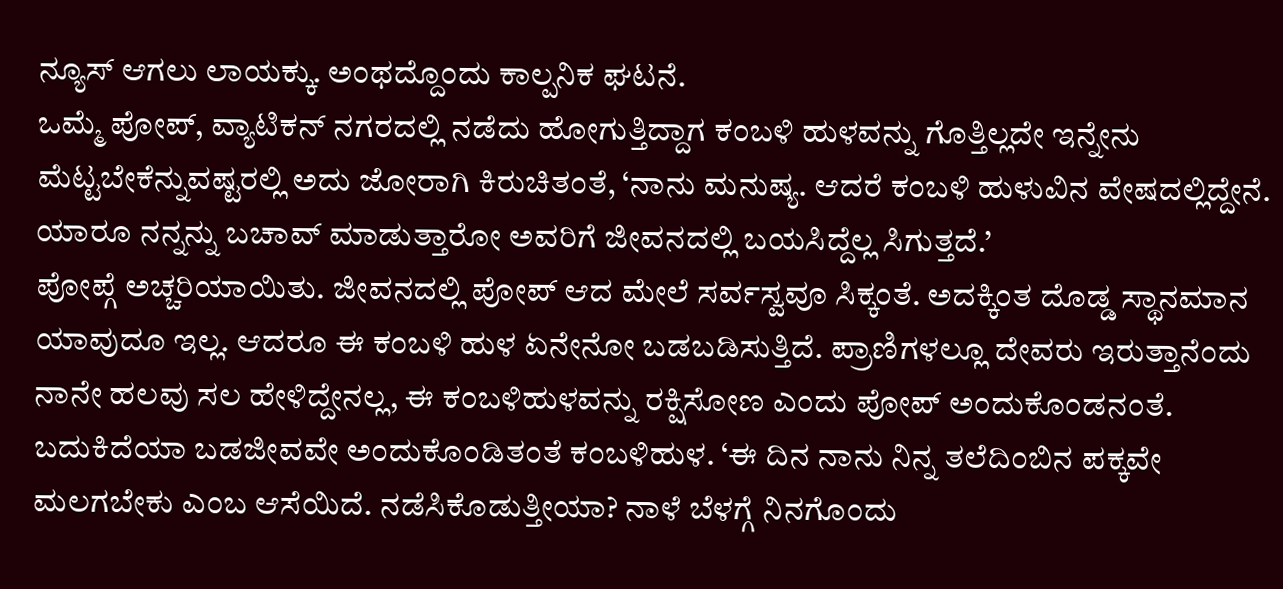ನ್ಯೂಸ್ ಆಗಲು ಲಾಯಕ್ಕು. ಅಂಥದ್ದೊಂದು ಕಾಲ್ಪನಿಕ ಘಟನೆ.
ಒಮ್ಮೆ ಪೋಪ್, ವ್ಯಾಟಿಕನ್ ನಗರದಲ್ಲಿ ನಡೆದು ಹೋಗುತ್ತಿದ್ದಾಗ ಕಂಬಳಿ ಹುಳವನ್ನು ಗೊತ್ತಿಲ್ಲದೇ ಇನ್ನೇನು ಮೆಟ್ಟಬೇಕೆನ್ನುವಷ್ಟರಲ್ಲಿ ಅದು ಜೋರಾಗಿ ಕಿರುಚಿತಂತೆ, ‘ನಾನು ಮನುಷ್ಯ. ಆದರೆ ಕಂಬಳಿ ಹುಳುವಿನ ವೇಷದಲ್ಲಿದ್ದೇನೆ. ಯಾರೂ ನನ್ನನ್ನು ಬಚಾವ್ ಮಾಡುತ್ತಾರೋ ಅವರಿಗೆ ಜೀವನದಲ್ಲಿ ಬಯಸಿದ್ದೆಲ್ಲ ಸಿಗುತ್ತದೆ.’
ಪೋಪ್ಗೆ ಅಚ್ಚರಿಯಾಯಿತು. ಜೀವನದಲ್ಲಿ ಪೋಪ್ ಆದ ಮೇಲೆ ಸರ್ವಸ್ವವೂ ಸಿಕ್ಕಂತೆ. ಅದಕ್ಕಿಂತ ದೊಡ್ಡ ಸ್ಥಾನಮಾನ ಯಾವುದೂ ಇಲ್ಲ. ಆದರೂ ಈ ಕಂಬಳಿ ಹುಳ ಏನೇನೋ ಬಡಬಡಿಸುತ್ತಿದೆ. ಪ್ರಾಣಿಗಳಲ್ಲೂ ದೇವರು ಇರುತ್ತಾನೆಂದು ನಾನೇ ಹಲವು ಸಲ ಹೇಳಿದ್ದೇನಲ್ಲ, ಈ ಕಂಬಳಿಹುಳವನ್ನು ರಕ್ಷಿಸೋಣ ಎಂದು ಪೋಪ್ ಅಂದುಕೊಂಡನಂತೆ.
ಬದುಕಿದೆಯಾ ಬಡಜೀವವೇ ಅಂದುಕೊಂಡಿತಂತೆ ಕಂಬಳಿಹುಳ. ‘ಈ ದಿನ ನಾನು ನಿನ್ನ ತಲೆದಿಂಬಿನ ಪಕ್ಕವೇ ಮಲಗಬೇಕು ಎಂಬ ಆಸೆಯಿದೆ. ನಡೆಸಿಕೊಡುತ್ತೀಯಾ? ನಾಳೆ ಬೆಳಗ್ಗೆ ನಿನಗೊಂದು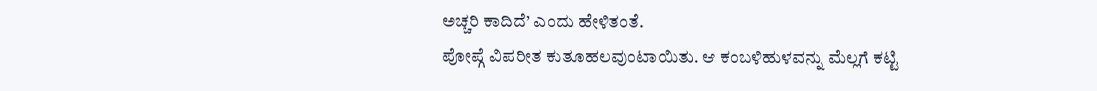ಅಚ್ಚರಿ ಕಾದಿದೆ’ ಎಂದು ಹೇಳಿತಂತೆ.
ಪೋಪ್ಗೆ ವಿಪರೀತ ಕುತೂಹಲವುಂಟಾಯಿತು. ಆ ಕಂಬಳಿಹುಳವನ್ನು ಮೆಲ್ಲಗೆ ಕಟ್ಟಿ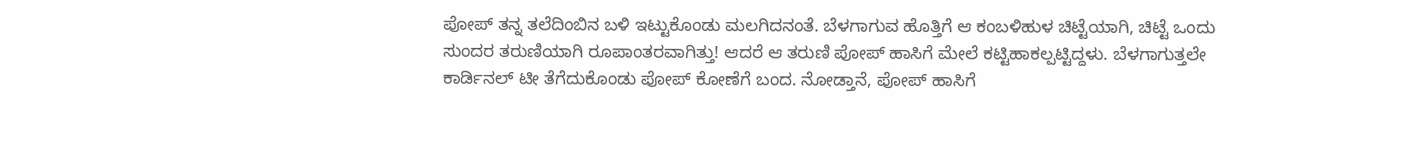ಪೋಪ್ ತನ್ನ ತಲೆದಿಂಬಿನ ಬಳಿ ಇಟ್ಟುಕೊಂಡು ಮಲಗಿದನಂತೆ. ಬೆಳಗಾಗುವ ಹೊತ್ತಿಗೆ ಆ ಕಂಬಳಿಹುಳ ಚಿಟ್ಟೆಯಾಗಿ, ಚಿಟ್ಟೆ ಒಂದು ಸುಂದರ ತರುಣಿಯಾಗಿ ರೂಪಾಂತರವಾಗಿತ್ತು! ಆದರೆ ಆ ತರುಣಿ ಪೋಪ್ ಹಾಸಿಗೆ ಮೇಲೆ ಕಟ್ಟಿಹಾಕಲ್ಪಟ್ಟಿದ್ದಳು. ಬೆಳಗಾಗುತ್ತಲೇ ಕಾರ್ಡಿನಲ್ ಟೀ ತೆಗೆದುಕೊಂಡು ಪೋಪ್ ಕೋಣೆಗೆ ಬಂದ. ನೋಡ್ತಾನೆ, ಪೋಪ್ ಹಾಸಿಗೆ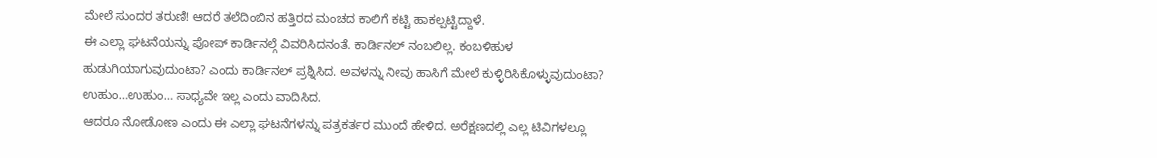ಮೇಲೆ ಸುಂದರ ತರುಣಿ! ಆದರೆ ತಲೆದಿಂಬಿನ ಹತ್ತಿರದ ಮಂಚದ ಕಾಲಿಗೆ ಕಟ್ಟಿ ಹಾಕಲ್ಪಟ್ಟಿದ್ದಾಳೆ.
ಈ ಎಲ್ಲಾ ಘಟನೆಯನ್ನು ಪೋಪ್ ಕಾರ್ಡಿನಲ್ಗೆ ವಿವರಿಸಿದನಂತೆ. ಕಾರ್ಡಿನಲ್ ನಂಬಲಿಲ್ಲ. ಕಂಬಳಿಹುಳ ಹುಡುಗಿಯಾಗುವುದುಂಟಾ? ಎಂದು ಕಾರ್ಡಿನಲ್ ಪ್ರಶ್ನಿಸಿದ. ಅವಳನ್ನು ನೀವು ಹಾಸಿಗೆ ಮೇಲೆ ಕುಳ್ಳಿರಿಸಿಕೊಳ್ಳುವುದುಂಟಾ? ಉಹುಂ…ಉಹುಂ… ಸಾಧ್ಯವೇ ಇಲ್ಲ ಎಂದು ವಾದಿಸಿದ.
ಆದರೂ ನೋಡೋಣ ಎಂದು ಈ ಎಲ್ಲಾ ಘಟನೆಗಳನ್ನು ಪತ್ರಕರ್ತರ ಮುಂದೆ ಹೇಳಿದ. ಅರೆಕ್ಷಣದಲ್ಲಿ ಎಲ್ಲ ಟಿವಿಗಳಲ್ಲೂ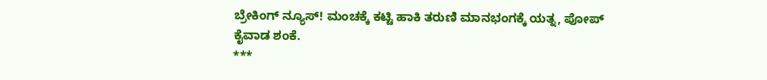ಬ್ರೇಕಿಂಗ್ ನ್ಯೂಸ್! ಮಂಚಕ್ಕೆ ಕಟ್ಟಿ ಹಾಕಿ ತರುಣಿ ಮಾನಭಂಗಕ್ಕೆ ಯತ್ನ, ಪೋಪ್ ಕೈವಾಡ ಶಂಕೆ.
***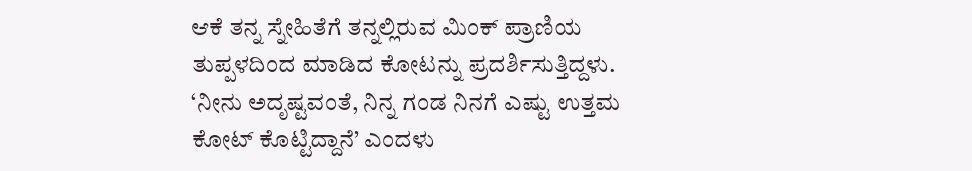ಆಕೆ ತನ್ನ ಸ್ನೇಹಿತೆಗೆ ತನ್ನಲ್ಲಿರುವ ಮಿಂಕ್ ಪ್ರಾಣಿಯ ತುಪ್ಪಳದಿಂದ ಮಾಡಿದ ಕೋಟನ್ನು ಪ್ರದರ್ಶಿಸುತ್ತಿದ್ದಳು. ‘ನೀನು ಅದೃಷ್ಟವಂತೆ, ನಿನ್ನ ಗಂಡ ನಿನಗೆ ಎಷ್ಟು ಉತ್ತಮ ಕೋಟ್ ಕೊಟ್ಟಿದ್ದಾನೆ’ ಎಂದಳು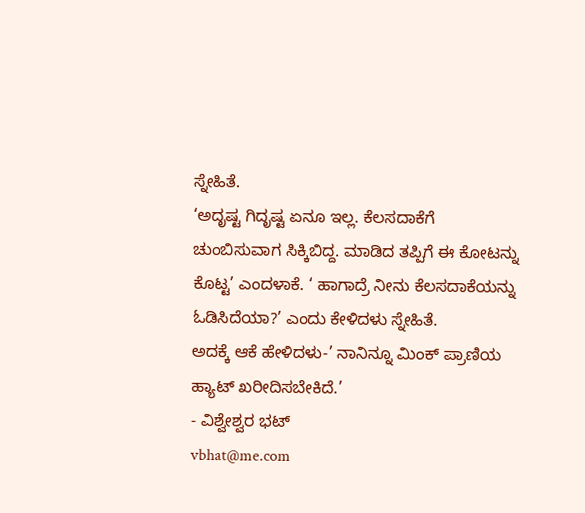ಸ್ನೇಹಿತೆ.
‘ಅದೃಷ್ಟ ಗಿದೃಷ್ಟ ಏನೂ ಇಲ್ಲ. ಕೆಲಸದಾಕೆಗೆ ಚುಂಬಿಸುವಾಗ ಸಿಕ್ಕಿಬಿದ್ದ. ಮಾಡಿದ ತಪ್ಪಿಗೆ ಈ ಕೋಟನ್ನು ಕೊಟ್ಟ’ ಎಂದಳಾಕೆ. ‘ ಹಾಗಾದ್ರೆ ನೀನು ಕೆಲಸದಾಕೆಯನ್ನು ಓಡಿಸಿದೆಯಾ?’ ಎಂದು ಕೇಳಿದಳು ಸ್ನೇಹಿತೆ.
ಅದಕ್ಕೆ ಆಕೆ ಹೇಳಿದಳು-’ ನಾನಿನ್ನೂ ಮಿಂಕ್ ಪ್ರಾಣಿಯ ಹ್ಯಾಟ್ ಖರೀದಿಸಬೇಕಿದೆ.’
- ವಿಶ್ವೇಶ್ವರ ಭಟ್
vbhat@me.com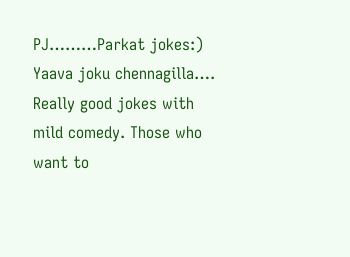PJ………Parkat jokes:)
Yaava joku chennagilla….
Really good jokes with mild comedy. Those who want to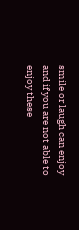smile or laugh can enjoy and if you are not able to enjoy these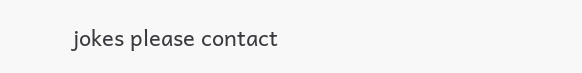jokes please contact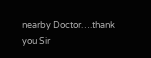nearby Doctor….thank you Sir